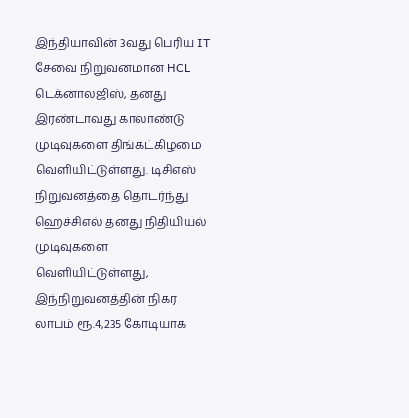இந்தியாவின் 3வது பெரிய IT சேவை நிறுவனமான HCL டெக்னாலஜிஸ், தனது இரண்டாவது காலாண்டு முடிவுகளை திங்கட்கிழமை வெளியிட்டுள்ளது. டிசிஎஸ் நிறுவனத்தை தொடர்ந்து ஹெச்சிஎல் தனது நிதியியல் முடிவுகளை வெளியிட்டுள்ளது, இந்நிறுவனத்தின் நிகர லாபம் ரூ.4,235 கோடியாக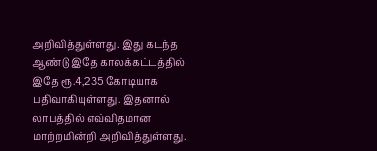அறிவித்துள்ளது. இது கடந்த ஆண்டு இதே காலக்கட்டத்தில் இதே ரூ.4,235 கோடியாக பதிவாகியுள்ளது. இதனால் லாபத்தில் எவ்விதமான மாற்றமின்றி அறிவித்துள்ளது.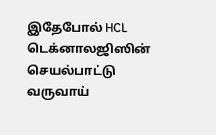இதேபோல் HCL டெக்னாலஜிஸின் செயல்பாட்டு வருவாய்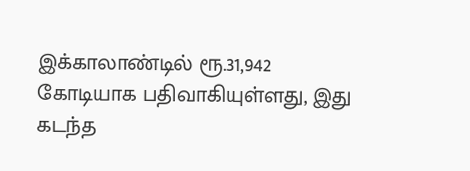இக்காலாண்டில் ரூ.31,942 கோடியாக பதிவாகியுள்ளது, இது கடந்த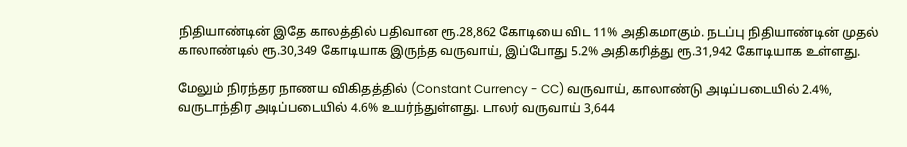நிதியாண்டின் இதே காலத்தில் பதிவான ரூ.28,862 கோடியை விட 11% அதிகமாகும். நடப்பு நிதியாண்டின் முதல் காலாண்டில் ரூ.30,349 கோடியாக இருந்த வருவாய், இப்போது 5.2% அதிகரித்து ரூ.31,942 கோடியாக உள்ளது.

மேலும் நிரந்தர நாணய விகிதத்தில் (Constant Currency - CC) வருவாய், காலாண்டு அடிப்படையில் 2.4%, வருடாந்திர அடிப்படையில் 4.6% உயர்ந்துள்ளது. டாலர் வருவாய் 3,644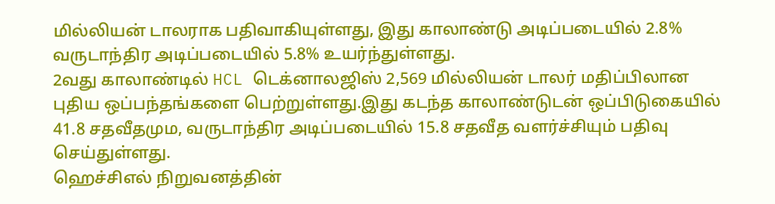மில்லியன் டாலராக பதிவாகியுள்ளது, இது காலாண்டு அடிப்படையில் 2.8% வருடாந்திர அடிப்படையில் 5.8% உயர்ந்துள்ளது.
2வது காலாண்டில் HCL டெக்னாலஜிஸ் 2,569 மில்லியன் டாலர் மதிப்பிலான புதிய ஒப்பந்தங்களை பெற்றுள்ளது.இது கடந்த காலாண்டுடன் ஒப்பிடுகையில் 41.8 சதவீதமும, வருடாந்திர அடிப்படையில் 15.8 சதவீத வளர்ச்சியும் பதிவு செய்துள்ளது.
ஹெச்சிஎல் நிறுவனத்தின்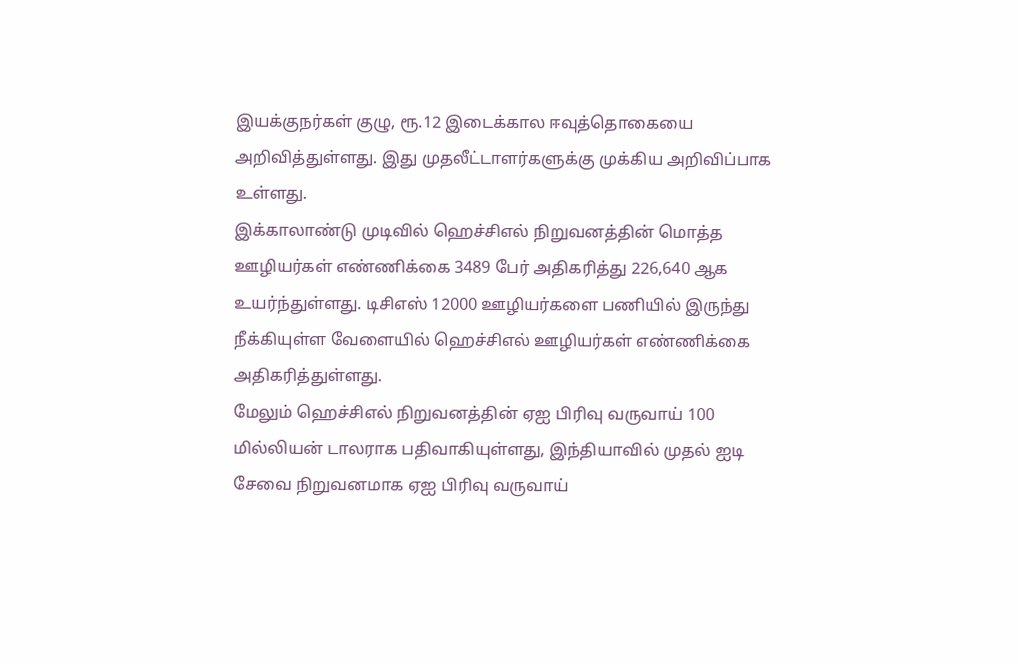இயக்குநர்கள் குழு, ரூ.12 இடைக்கால ஈவுத்தொகையை அறிவித்துள்ளது. இது முதலீட்டாளர்களுக்கு முக்கிய அறிவிப்பாக உள்ளது.
இக்காலாண்டு முடிவில் ஹெச்சிஎல் நிறுவனத்தின் மொத்த ஊழியர்கள் எண்ணிக்கை 3489 பேர் அதிகரித்து 226,640 ஆக உயர்ந்துள்ளது. டிசிஎஸ் 12000 ஊழியர்களை பணியில் இருந்து நீக்கியுள்ள வேளையில் ஹெச்சிஎல் ஊழியர்கள் எண்ணிக்கை அதிகரித்துள்ளது.
மேலும் ஹெச்சிஎல் நிறுவனத்தின் ஏஐ பிரிவு வருவாய் 100 மில்லியன் டாலராக பதிவாகியுள்ளது, இந்தியாவில் முதல் ஐடி சேவை நிறுவனமாக ஏஐ பிரிவு வருவாய்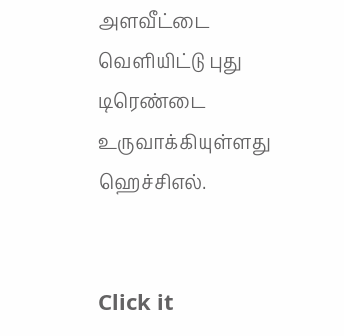அளவீட்டை வெளியிட்டு புது டிரெண்டை உருவாக்கியுள்ளது ஹெச்சிஎல்.


Click it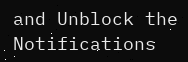and Unblock the Notifications